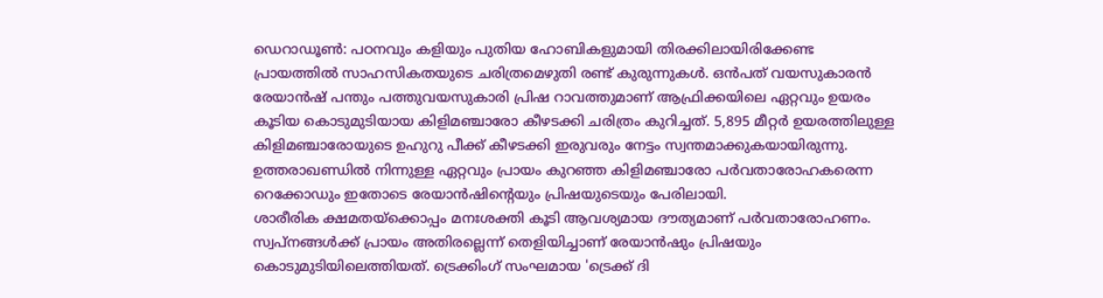ഡെറാഡൂൺ: പഠനവും കളിയും പുതിയ ഹോബികളുമായി തിരക്കിലായിരിക്കേണ്ട പ്രായത്തിൽ സാഹസികതയുടെ ചരിത്രമെഴുതി രണ്ട് കുരുന്നുകൾ. ഒൻപത് വയസുകാരൻ രേയാൻഷ് പന്തും പത്തുവയസുകാരി പ്രിഷ റാവത്തുമാണ് ആഫ്രിക്കയിലെ ഏറ്റവും ഉയരം കൂടിയ കൊടുമുടിയായ കിളിമഞ്ചാരോ കീഴടക്കി ചരിത്രം കുറിച്ചത്. 5,895 മീറ്റർ ഉയരത്തിലുള്ള കിളിമഞ്ചാരോയുടെ ഉഹുറു പീക്ക് കീഴടക്കി ഇരുവരും നേട്ടം സ്വന്തമാക്കുകയായിരുന്നു. ഉത്തരാഖണ്ഡിൽ നിന്നുള്ള ഏറ്റവും പ്രായം കുറഞ്ഞ കിളിമഞ്ചാരോ പർവതാരോഹകരെന്ന റെക്കോഡും ഇതോടെ രേയാൻഷിന്റെയും പ്രിഷയുടെയും പേരിലായി.
ശാരീരിക ക്ഷമതയ്ക്കൊപ്പം മനഃശക്തി കൂടി ആവശ്യമായ ദൗത്യമാണ് പർവതാരോഹണം. സ്വപ്നങ്ങൾക്ക് പ്രായം അതിരല്ലെന്ന് തെളിയിച്ചാണ് രേയാൻഷും പ്രിഷയും കൊടുമുടിയിലെത്തിയത്. ട്രെക്കിംഗ് സംഘമായ 'ട്രെക്ക് ദി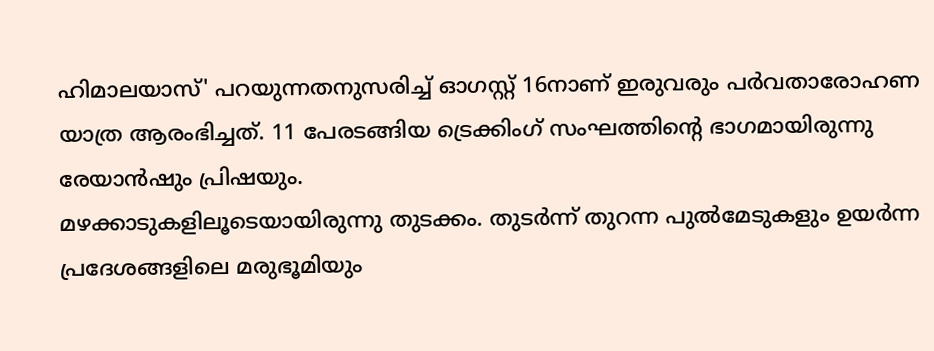ഹിമാലയാസ്' പറയുന്നതനുസരിച്ച് ഓഗസ്റ്റ് 16നാണ് ഇരുവരും പർവതാരോഹണ യാത്ര ആരംഭിച്ചത്. 11 പേരടങ്ങിയ ട്രെക്കിംഗ് സംഘത്തിന്റെ ഭാഗമായിരുന്നു രേയാൻഷും പ്രിഷയും.
മഴക്കാടുകളിലൂടെയായിരുന്നു തുടക്കം. തുടർന്ന് തുറന്ന പുൽമേടുകളും ഉയർന്ന പ്രദേശങ്ങളിലെ മരുഭൂമിയും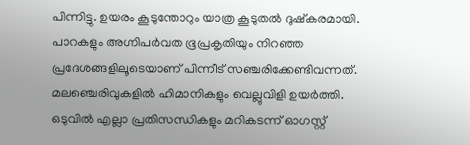പിന്നിട്ടു. ഉയരം കൂടുന്തോറും യാത്ര കൂടുതൽ ദുഷ്കരമായി. പാറകളും അഗ്നിപർവത ഭൂപ്രകൃതിയും നിറഞ്ഞ പ്രദേശങ്ങളിലൂടെയാണ് പിന്നീട് സഞ്ചരിക്കേണ്ടിവന്നത്. മലഞ്ചെരിവുകളിൽ ഹിമാനികളും വെല്ലുവിളി ഉയർത്തി. ഒടുവിൽ എല്ലാ പ്രതിസന്ധികളും മറികടന്ന് ഓഗസ്റ്റ്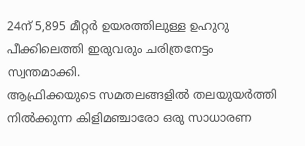24ന് 5,895 മീറ്റർ ഉയരത്തിലുള്ള ഉഹുറു പീക്കിലെത്തി ഇരുവരും ചരിത്രനേട്ടം സ്വന്തമാക്കി.
ആഫ്രിക്കയുടെ സമതലങ്ങളിൽ തലയുയർത്തി നിൽക്കുന്ന കിളിമഞ്ചാരോ ഒരു സാധാരണ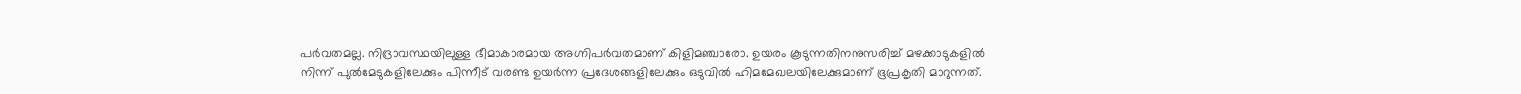പർവതമല്ല. നിദ്രാവസ്ഥയിലുള്ള ഭീമാകാരമായ അഗ്നിപർവതമാണ് കിളിമഞ്ചാരോ. ഉയരം കൂടുന്നതിനനുസരിച്ച് മഴക്കാടുകളിൽ നിന്ന് പുൽമേടുകളിലേക്കും പിന്നീട് വരണ്ട ഉയർന്ന പ്രദേശങ്ങളിലേക്കും ഒടുവിൽ ഹിമമേഖലയിലേക്കുമാണ് ഭൂപ്രകൃതി മാറുന്നത്.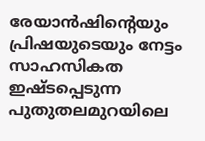രേയാൻഷിന്റെയും പ്രിഷയുടെയും നേട്ടം സാഹസികത ഇഷ്ടപ്പെടുന്ന പുതുതലമുറയിലെ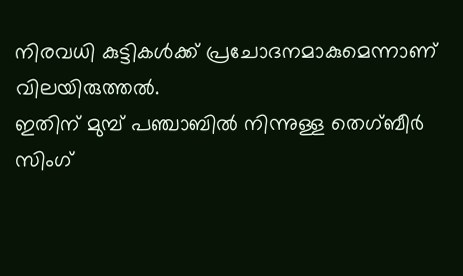നിരവധി കുട്ടികൾക്ക് പ്രചോദനമാകുമെന്നാണ് വിലയിരുത്തൽ.
ഇതിന് മുമ്പ് പഞ്ചാബിൽ നിന്നുള്ള തെഗ്ബീർ സിംഗ്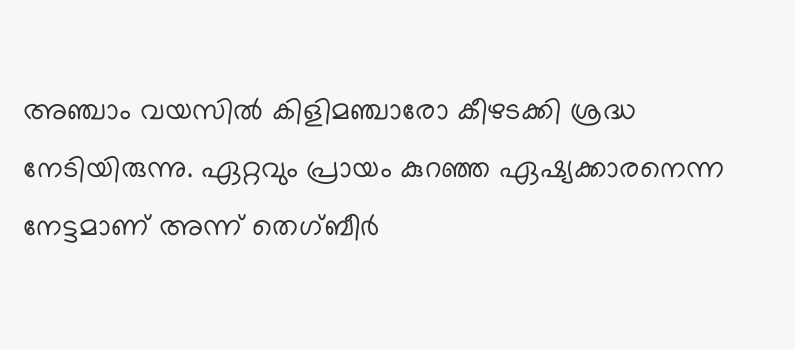അഞ്ചാം വയസിൽ കിളിമഞ്ചാരോ കീഴടക്കി ശ്രദ്ധ നേടിയിരുന്നു. ഏറ്റവും പ്രായം കുറഞ്ഞ ഏഷ്യക്കാരനെന്ന നേട്ടമാണ് അന്ന് തെഗ്ബീർ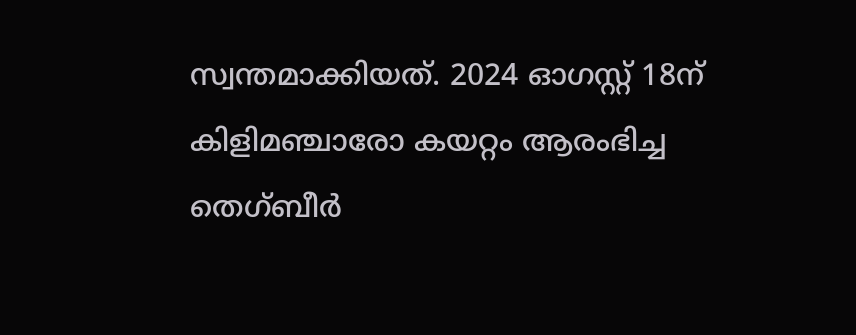സ്വന്തമാക്കിയത്. 2024 ഓഗസ്റ്റ് 18ന് കിളിമഞ്ചാരോ കയറ്റം ആരംഭിച്ച തെഗ്ബീർ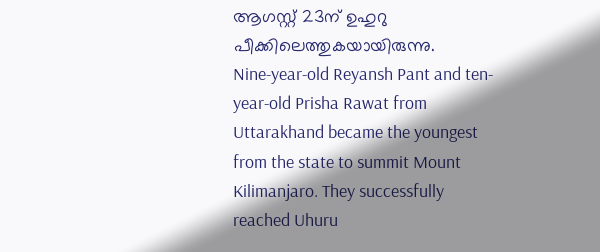ആഗസ്റ്റ് 23ന് ഉഹുറു പീക്കിലെത്തുകയായിരുന്നു.
Nine-year-old Reyansh Pant and ten-year-old Prisha Rawat from Uttarakhand became the youngest from the state to summit Mount Kilimanjaro. They successfully reached Uhuru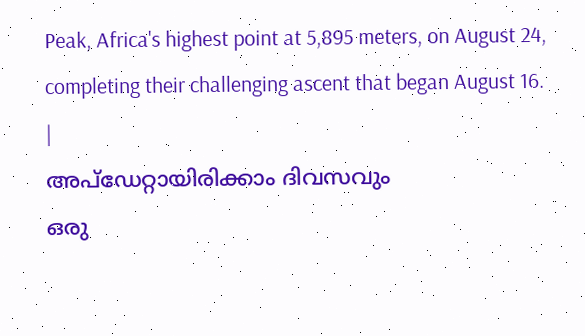Peak, Africa's highest point at 5,895 meters, on August 24, completing their challenging ascent that began August 16.
|
അപ്ഡേറ്റായിരിക്കാം ദിവസവും
ഒരു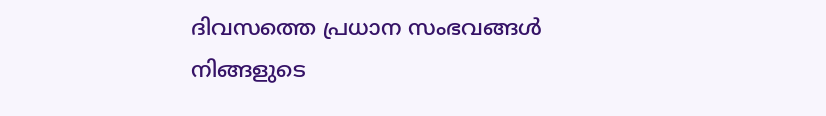ദിവസത്തെ പ്രധാന സംഭവങ്ങൾ നിങ്ങളുടെ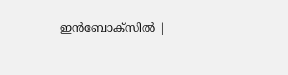ഇൻബോക്സിൽ |